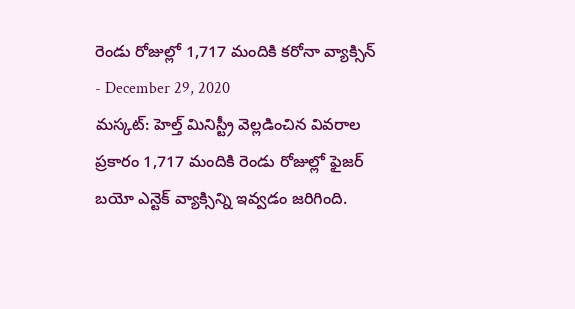రెండు రోజుల్లో 1,717 మందికి కరోనా వ్యాక్సిన్
- December 29, 2020
మస్కట్: హెల్త్ మినిస్ట్రీ వెల్లడించిన వివరాల ప్రకారం 1,717 మందికి రెండు రోజుల్లో ఫైజర్ బయో ఎన్టెక్ వ్యాక్సిన్ని ఇవ్వడం జరిగింది.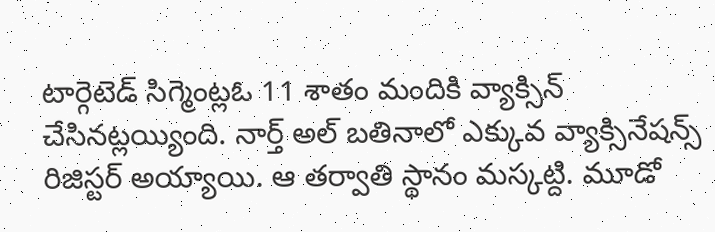టార్గెటెడ్ సిగ్మెంట్లఓ 11 శాతం మందికి వ్యాక్సిన్ చేసినట్లయ్యింది. నార్త్ అల్ బతినాలో ఎక్కువ వ్యాక్సినేషన్స్ రిజిస్టర్ అయ్యాయి. ఆ తర్వాతి స్థానం మస్కట్ది. మూడో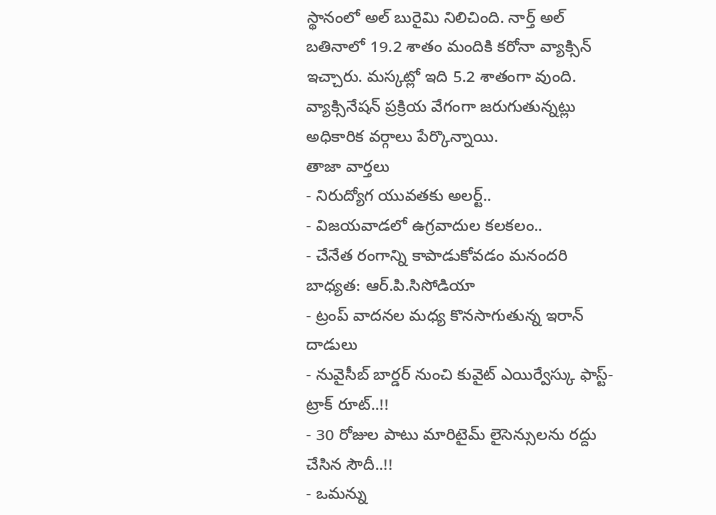స్థానంలో అల్ బురైమి నిలిచింది. నార్త్ అల్ బతినాలో 19.2 శాతం మందికి కరోనా వ్యాక్సిన్ ఇచ్చారు. మస్కట్లో ఇది 5.2 శాతంగా వుంది. వ్యాక్సినేషన్ ప్రక్రియ వేగంగా జరుగుతున్నట్లు అధికారిక వర్గాలు పేర్కొన్నాయి.
తాజా వార్తలు
- నిరుద్యోగ యువతకు అలర్ట్..
- విజయవాడలో ఉగ్రవాదుల కలకలం..
- చేనేత రంగాన్ని కాపాడుకోవడం మనందరి బాధ్యత: ఆర్.పి.సిసోడియా
- ట్రంప్ వాదనల మధ్య కొనసాగుతున్న ఇరాన్ దాడులు
- నువైసీబ్ బార్డర్ నుంచి కువైట్ ఎయిర్వేస్కు ఫాస్ట్-ట్రాక్ రూట్..!!
- 30 రోజుల పాటు మారిటైమ్ లైసెన్సులను రద్దు చేసిన సౌదీ..!!
- ఒమన్ను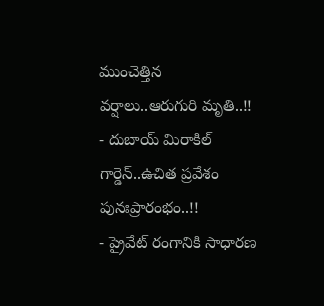ముంచెత్తిన వర్షాలు..ఆరుగురి మృతి..!!
- దుబాయ్ మిరాకిల్ గార్డెన్..ఉచిత ప్రవేశం పునఃప్రారంభం..!!
- ప్రైవేట్ రంగానికి సాధారణ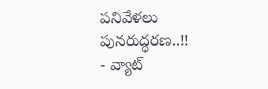పనివేళలు పునరుద్ధరణ..!!
- వ్యాట్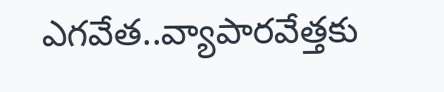ఎగవేత..వ్యాపారవేత్తకు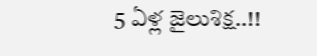5 ఏళ్ల జైలుశిక్ష..!!